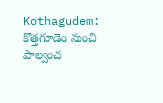Kothagudem: కొత్తగూడెం నుంచి పాల్వంచ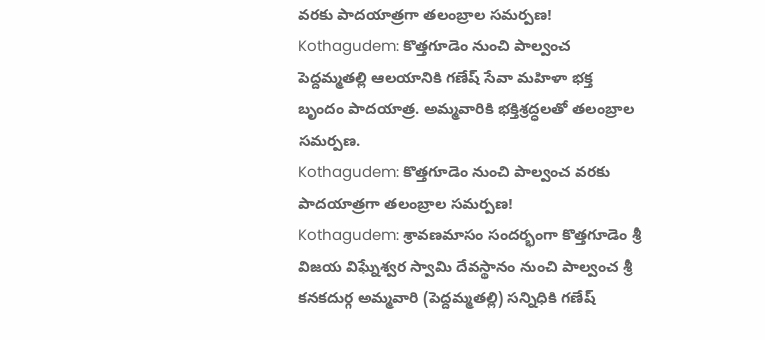వరకు పాదయాత్రగా తలంబ్రాల సమర్పణ!
Kothagudem: కొత్తగూడెం నుంచి పాల్వంచ పెద్దమ్మతల్లి ఆలయానికి గణేష్ సేవా మహిళా భక్త బృందం పాదయాత్ర. అమ్మవారికి భక్తిశ్రద్ధలతో తలంబ్రాల సమర్పణ.
Kothagudem: కొత్తగూడెం నుంచి పాల్వంచ వరకు పాదయాత్రగా తలంబ్రాల సమర్పణ!
Kothagudem: శ్రావణమాసం సందర్భంగా కొత్తగూడెం శ్రీ విజయ విఘ్నేశ్వర స్వామి దేవస్థానం నుంచి పాల్వంచ శ్రీ కనకదుర్గ అమ్మవారి (పెద్దమ్మతల్లి) సన్నిధికి గణేష్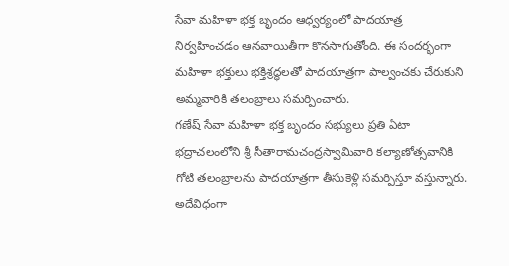సేవా మహిళా భక్త బృందం ఆధ్వర్యంలో పాదయాత్ర నిర్వహించడం ఆనవాయితీగా కొనసాగుతోంది. ఈ సందర్భంగా మహిళా భక్తులు భక్తిశ్రద్ధలతో పాదయాత్రగా పాల్వంచకు చేరుకుని అమ్మవారికి తలంబ్రాలు సమర్పించారు.
గణేష్ సేవా మహిళా భక్త బృందం సభ్యులు ప్రతి ఏటా భద్రాచలంలోని శ్రీ సీతారామచంద్రస్వామివారి కల్యాణోత్సవానికి గోటి తలంబ్రాలను పాదయాత్రగా తీసుకెళ్లి సమర్పిస్తూ వస్తున్నారు. అదేవిధంగా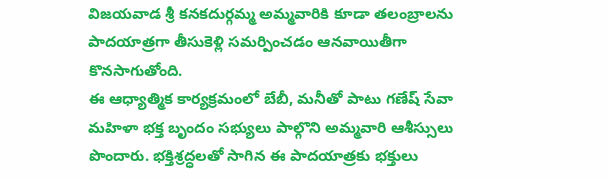విజయవాడ శ్రీ కనకదుర్గమ్మ అమ్మవారికి కూడా తలంబ్రాలను పాదయాత్రగా తీసుకెళ్లి సమర్పించడం ఆనవాయితీగా కొనసాగుతోంది.
ఈ ఆధ్యాత్మిక కార్యక్రమంలో బేబీ, మనీతో పాటు గణేష్ సేవా మహిళా భక్త బృందం సభ్యులు పాల్గొని అమ్మవారి ఆశీస్సులు పొందారు. భక్తిశ్రద్ధలతో సాగిన ఈ పాదయాత్రకు భక్తులు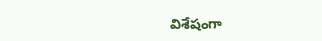విశేషంగా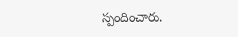స్పందించారు.